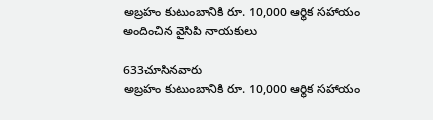అబ్రహం కుటుంబానికి రూ. 10,000 ఆర్థిక సహాయం అందించిన వైసిపి నాయకులు

633చూసినవారు
అబ్రహం కుటుంబానికి రూ. 10,000 ఆర్థిక సహాయం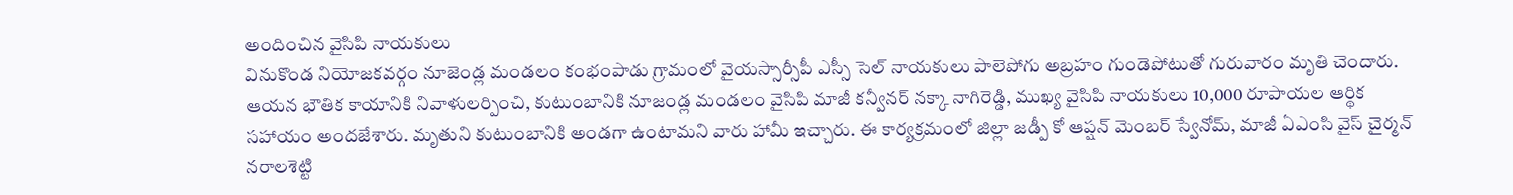అందించిన వైసిపి నాయకులు
వినుకొండ నియోజకవర్గం నూజెండ్ల మండలం కంభంపాడు గ్రామంలో వైయస్సార్సీపీ ఎస్సీ సెల్ నాయకులు పాలెపోగు అబ్రహం గుండెపోటుతో గురువారం మృతి చెందారు. ఆయన భౌతిక కాయానికి నివాళులర్పించి, కుటుంబానికి నూజండ్ల మండలం వైసిపి మాజీ కన్వీనర్ నక్కా నాగిరెడ్డి, ముఖ్య వైసిపి నాయకులు 10,000 రూపాయల ఆర్థిక సహాయం అందజేశారు. మృతుని కుటుంబానికి అండగా ఉంటామని వారు హామీ ఇచ్చారు. ఈ కార్యక్రమంలో జిల్లా జడ్పీ కో ఆప్షన్ మెంబర్ స్వేనోమ్, మాజీ ఏఎంసి వైస్ చైర్మన్ నరాలశెట్టి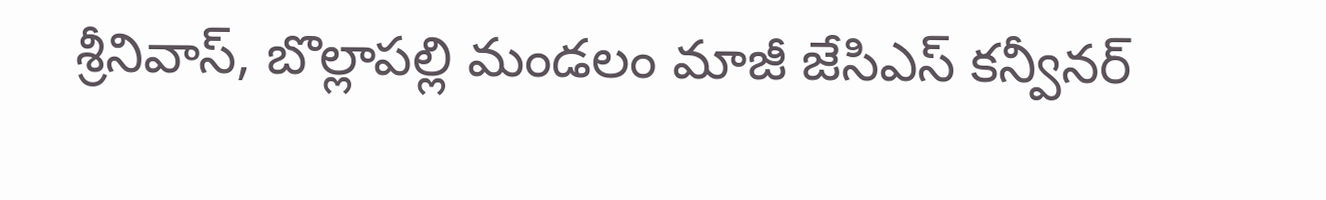శ్రీనివాస్, బొల్లాపల్లి మండలం మాజీ జేసిఎస్ కన్వీనర్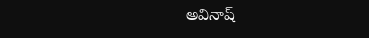అవినాష్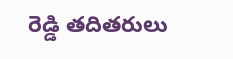రెడ్డి తదితరులు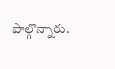పాల్గొన్నారు.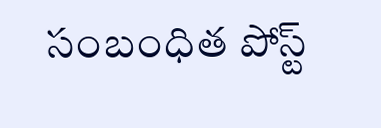సంబంధిత పోస్ట్